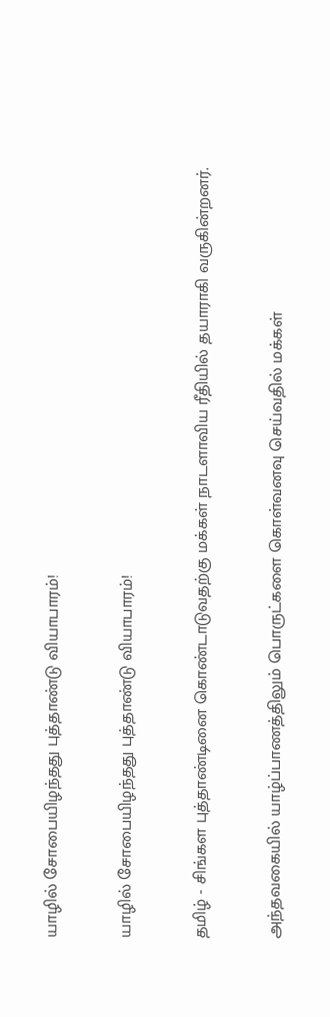யாழில் சோபையிழந்தது புத்தாண்டு வியாபாரம்!

யாழில் சோபையிழந்தது புத்தாண்டு வியாபாரம்!

தமிழ் - சிங்கள புத்தாண்டினை கொண்டாடுவதற்கு மக்கள் நாடளாவிய ரீதியில் தயாராகி வருகின்றனர்.

அந்தவகையில் யாழ்ப்பாணத்திலும் பொருட்களை கொள்வனவு செய்வதில் மக்கள்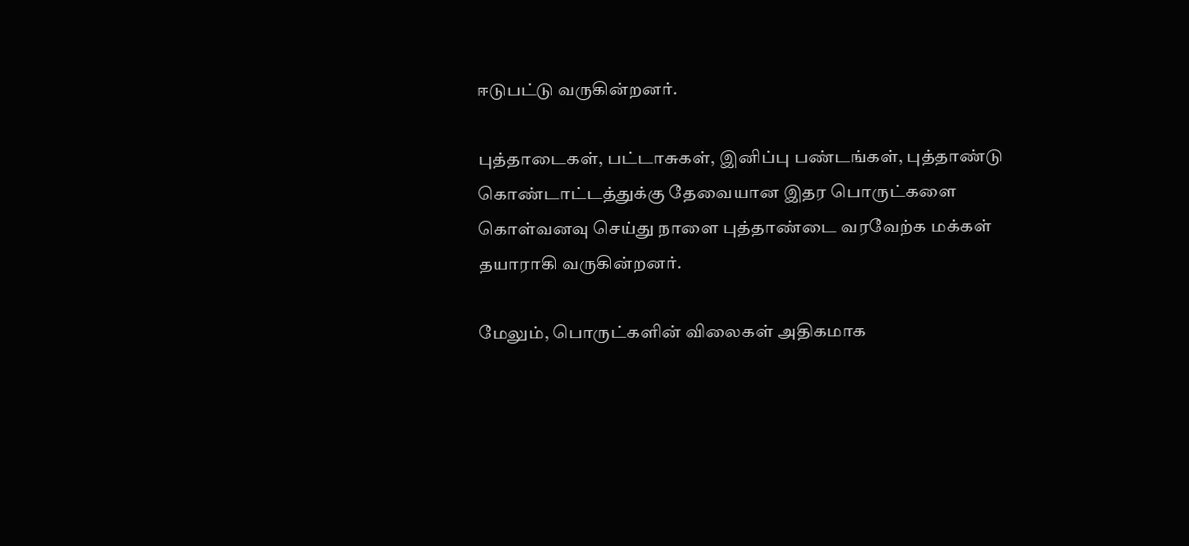ஈடுபட்டு வருகின்றனர்.

புத்தாடைகள், பட்டாசுகள், இனிப்பு பண்டங்கள், புத்தாண்டு கொண்டாட்டத்துக்கு தேவையான இதர பொருட்களை கொள்வனவு செய்து நாளை புத்தாண்டை வரவேற்க மக்கள் தயாராகி வருகின்றனர்.

மேலும், பொருட்களின் விலைகள் அதிகமாக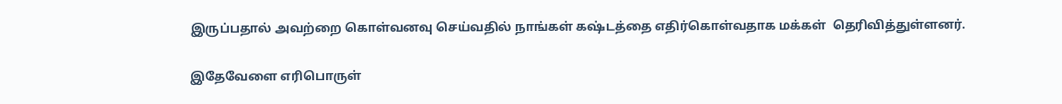இருப்பதால் அவற்றை கொள்வனவு செய்வதில் நாங்கள் கஷ்டத்தை எதிர்கொள்வதாக மக்கள்  தெரிவித்துள்ளனர்.

இதேவேளை எரிபொருள்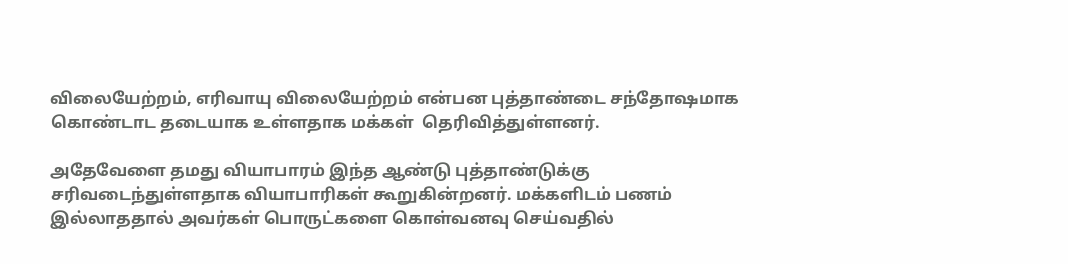விலையேற்றம், எரிவாயு விலையேற்றம் என்பன புத்தாண்டை சந்தோஷமாக கொண்டாட தடையாக உள்ளதாக மக்கள்  தெரிவித்துள்ளனர்.

அதேவேளை தமது வியாபாரம் இந்த ஆண்டு புத்தாண்டுக்கு சரிவடைந்துள்ளதாக வியாபாரிகள் கூறுகின்றனர். மக்களிடம் பணம் இல்லாததால் அவர்கள் பொருட்களை கொள்வனவு செய்வதில்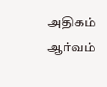அதிகம் ஆர்வம்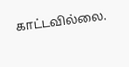காட்டவில்லை.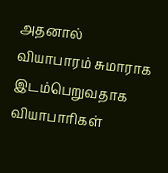அதனால் வியாபாரம் சுமாராக இடம்பெறுவதாக வியாபாரிகள்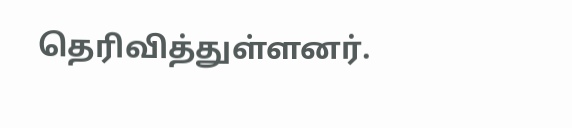தெரிவித்துள்ளனர்.